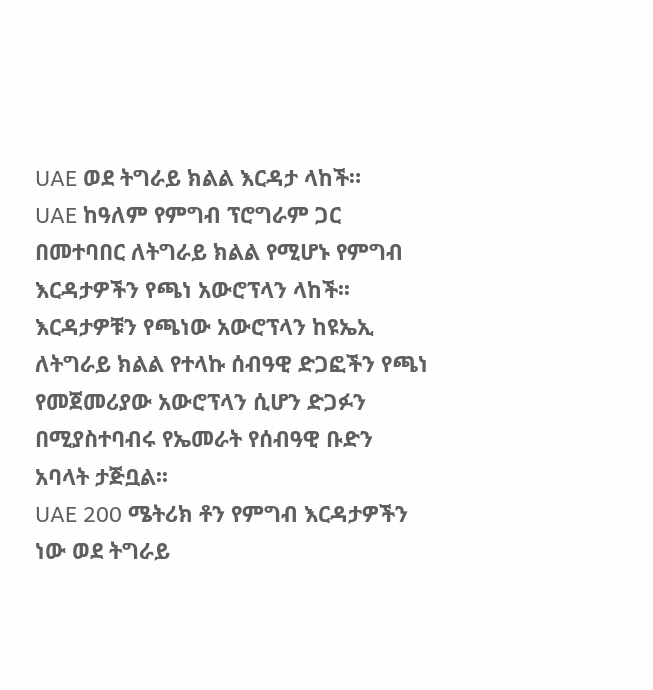UAE ወደ ትግራይ ክልል እርዳታ ላከች።
UAE ከዓለም የምግብ ፕሮግራም ጋር በመተባበር ለትግራይ ክልል የሚሆኑ የምግብ እርዳታዎችን የጫነ አውሮፕላን ላከች፡፡
እርዳታዎቹን የጫነው አውሮፕላን ከዩኤኢ ለትግራይ ክልል የተላኩ ሰብዓዊ ድጋፎችን የጫነ የመጀመሪያው አውሮፕላን ሲሆን ድጋፉን በሚያስተባብሩ የኤመራት የሰብዓዊ ቡድን አባላት ታጅቧል፡፡
UAE 200 ሜትሪክ ቶን የምግብ እርዳታዎችን ነው ወደ ትግራይ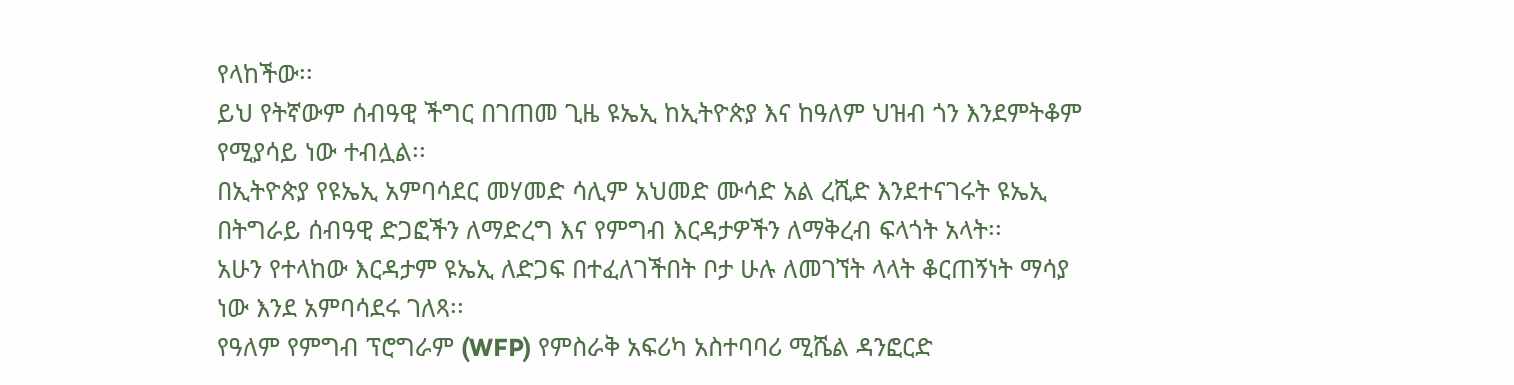የላከችው፡፡
ይህ የትኛውም ሰብዓዊ ችግር በገጠመ ጊዜ ዩኤኢ ከኢትዮጵያ እና ከዓለም ህዝብ ጎን እንደምትቆም የሚያሳይ ነው ተብሏል፡፡
በኢትዮጵያ የዩኤኢ አምባሳደር መሃመድ ሳሊም አህመድ ሙሳድ አል ረሺድ እንደተናገሩት ዩኤኢ በትግራይ ሰብዓዊ ድጋፎችን ለማድረግ እና የምግብ እርዳታዎችን ለማቅረብ ፍላጎት አላት፡፡
አሁን የተላከው እርዳታም ዩኤኢ ለድጋፍ በተፈለገችበት ቦታ ሁሉ ለመገኘት ላላት ቆርጠኝነት ማሳያ ነው እንደ አምባሳደሩ ገለጻ፡፡
የዓለም የምግብ ፕሮግራም (WFP) የምስራቅ አፍሪካ አስተባባሪ ሚሼል ዳንፎርድ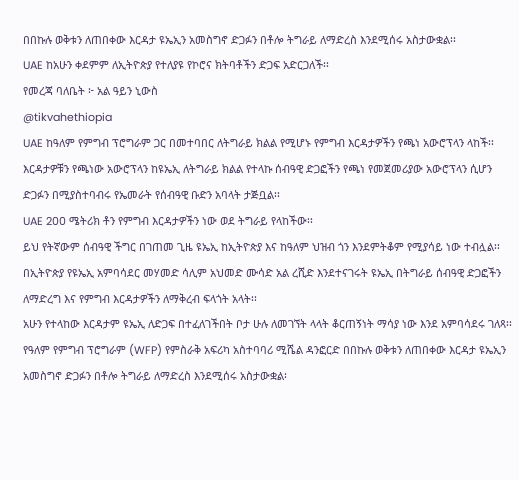በበኩሉ ወቅቱን ለጠበቀው እርዳታ ዩኤኢን አመስግኖ ድጋፉን በቶሎ ትግራይ ለማድረስ እንደሚሰሩ አስታውቋል፡፡
UAE ከአሁን ቀደምም ለኢትዮጵያ የተለያዩ የኮሮና ክትባቶችን ድጋፍ አድርጋለች፡፡
የመረጃ ባለቤት ፦ አል ዓይን ኒውስ
@tikvahethiopia
UAE ከዓለም የምግብ ፕሮግራም ጋር በመተባበር ለትግራይ ክልል የሚሆኑ የምግብ እርዳታዎችን የጫነ አውሮፕላን ላከች፡፡
እርዳታዎቹን የጫነው አውሮፕላን ከዩኤኢ ለትግራይ ክልል የተላኩ ሰብዓዊ ድጋፎችን የጫነ የመጀመሪያው አውሮፕላን ሲሆን ድጋፉን በሚያስተባብሩ የኤመራት የሰብዓዊ ቡድን አባላት ታጅቧል፡፡
UAE 200 ሜትሪክ ቶን የምግብ እርዳታዎችን ነው ወደ ትግራይ የላከችው፡፡
ይህ የትኛውም ሰብዓዊ ችግር በገጠመ ጊዜ ዩኤኢ ከኢትዮጵያ እና ከዓለም ህዝብ ጎን እንደምትቆም የሚያሳይ ነው ተብሏል፡፡
በኢትዮጵያ የዩኤኢ አምባሳደር መሃመድ ሳሊም አህመድ ሙሳድ አል ረሺድ እንደተናገሩት ዩኤኢ በትግራይ ሰብዓዊ ድጋፎችን ለማድረግ እና የምግብ እርዳታዎችን ለማቅረብ ፍላጎት አላት፡፡
አሁን የተላከው እርዳታም ዩኤኢ ለድጋፍ በተፈለገችበት ቦታ ሁሉ ለመገኘት ላላት ቆርጠኝነት ማሳያ ነው እንደ አምባሳደሩ ገለጻ፡፡
የዓለም የምግብ ፕሮግራም (WFP) የምስራቅ አፍሪካ አስተባባሪ ሚሼል ዳንፎርድ በበኩሉ ወቅቱን ለጠበቀው እርዳታ ዩኤኢን አመስግኖ ድጋፉን በቶሎ ትግራይ ለማድረስ እንደሚሰሩ አስታውቋል፡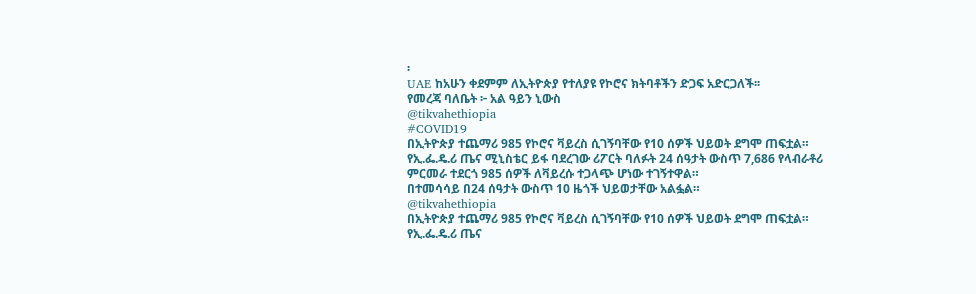፡
UAE ከአሁን ቀደምም ለኢትዮጵያ የተለያዩ የኮሮና ክትባቶችን ድጋፍ አድርጋለች፡፡
የመረጃ ባለቤት ፦ አል ዓይን ኒውስ
@tikvahethiopia
#COVID19
በኢትዮጵያ ተጨማሪ 985 የኮሮና ቫይረስ ሲገኝባቸው የ10 ሰዎች ህይወት ደግሞ ጠፍቷል።
የኢ.ፌ.ዴ.ሪ ጤና ሚኒስቴር ይፋ ባደረገው ሪፖርት ባለፉት 24 ሰዓታት ውስጥ 7,686 የላብራቶሪ ምርመራ ተደርጎ 985 ሰዎች ለቫይረሱ ተጋላጭ ሆነው ተገኝተዋል።
በተመሳሳይ በ24 ሰዓታት ውስጥ 10 ዜጎች ህይወታቸው አልፏል።
@tikvahethiopia
በኢትዮጵያ ተጨማሪ 985 የኮሮና ቫይረስ ሲገኝባቸው የ10 ሰዎች ህይወት ደግሞ ጠፍቷል።
የኢ.ፌ.ዴ.ሪ ጤና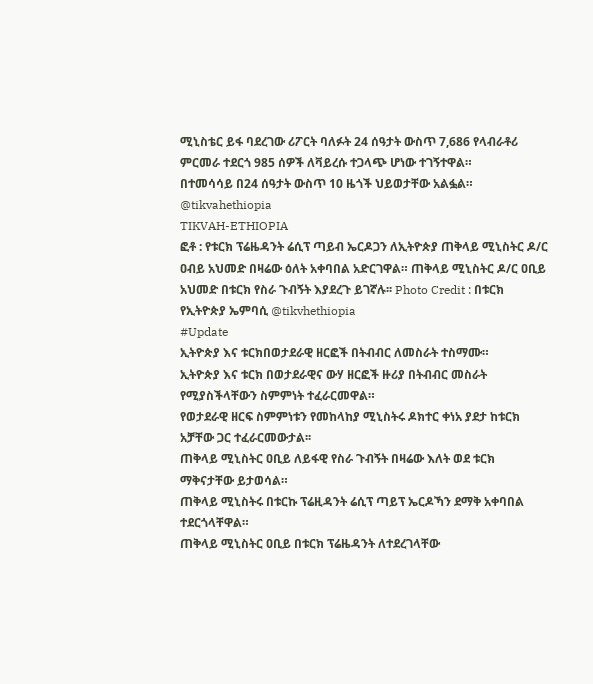ሚኒስቴር ይፋ ባደረገው ሪፖርት ባለፉት 24 ሰዓታት ውስጥ 7,686 የላብራቶሪ ምርመራ ተደርጎ 985 ሰዎች ለቫይረሱ ተጋላጭ ሆነው ተገኝተዋል።
በተመሳሳይ በ24 ሰዓታት ውስጥ 10 ዜጎች ህይወታቸው አልፏል።
@tikvahethiopia
TIKVAH-ETHIOPIA
ፎቶ : የቱርክ ፕሬዜዳንት ሬሲፕ ጣይብ ኤርዶጋን ለኢትዮጵያ ጠቅላይ ሚኒስትር ዶ/ር ዐብይ አህመድ በዛሬው ዕለት አቀባበል አድርገዋል። ጠቅላይ ሚኒስትር ዶ/ር ዐቢይ አህመድ በቱርክ የስራ ጉብኝት እያደረጉ ይገኛሉ፡፡ Photo Credit : በቱርክ የኢትዮጵያ ኤምባሲ @tikvhethiopia
#Update
ኢትዮጵያ እና ቱርክበወታደራዊ ዘርፎች በትብብር ለመስራት ተስማሙ።
ኢትዮጵያ እና ቱርክ በወታደራዊና ውሃ ዘርፎች ዙሪያ በትብብር መስራት የሚያስችላቸውን ስምምነት ተፈራርመዋል።
የወታደራዊ ዘርፍ ስምምነቱን የመከላከያ ሚኒስትሩ ዶክተር ቀነአ ያደታ ከቱርክ አቻቸው ጋር ተፈራርመውታል፡፡
ጠቅላይ ሚኒስትር ዐቢይ ለይፋዊ የስራ ጉብኝት በዛሬው እለት ወደ ቱርክ ማቅናታቸው ይታወሳል።
ጠቅላይ ሚኒስትሩ በቱርኩ ፕሬዚዳንት ሬሲፕ ጣይፕ ኤርዶኻን ደማቅ አቀባበል ተደርጎላቸዋል።
ጠቅላይ ሚኒስትር ዐቢይ በቱርክ ፕሬዜዳንት ለተደረገላቸው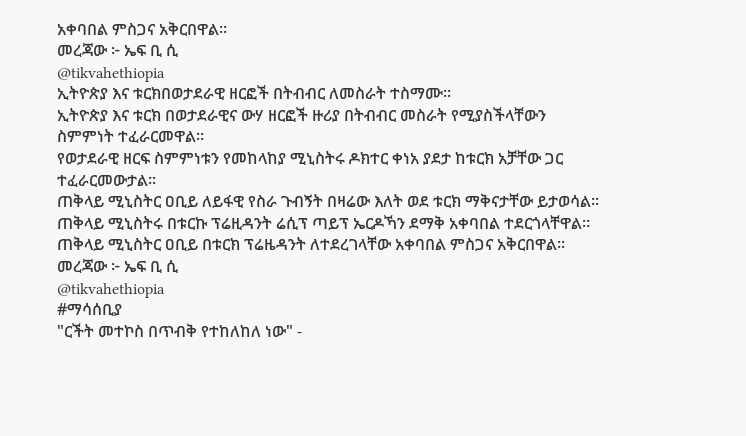አቀባበል ምስጋና አቅርበዋል።
መረጃው ፦ ኤፍ ቢ ሲ
@tikvahethiopia
ኢትዮጵያ እና ቱርክበወታደራዊ ዘርፎች በትብብር ለመስራት ተስማሙ።
ኢትዮጵያ እና ቱርክ በወታደራዊና ውሃ ዘርፎች ዙሪያ በትብብር መስራት የሚያስችላቸውን ስምምነት ተፈራርመዋል።
የወታደራዊ ዘርፍ ስምምነቱን የመከላከያ ሚኒስትሩ ዶክተር ቀነአ ያደታ ከቱርክ አቻቸው ጋር ተፈራርመውታል፡፡
ጠቅላይ ሚኒስትር ዐቢይ ለይፋዊ የስራ ጉብኝት በዛሬው እለት ወደ ቱርክ ማቅናታቸው ይታወሳል።
ጠቅላይ ሚኒስትሩ በቱርኩ ፕሬዚዳንት ሬሲፕ ጣይፕ ኤርዶኻን ደማቅ አቀባበል ተደርጎላቸዋል።
ጠቅላይ ሚኒስትር ዐቢይ በቱርክ ፕሬዜዳንት ለተደረገላቸው አቀባበል ምስጋና አቅርበዋል።
መረጃው ፦ ኤፍ ቢ ሲ
@tikvahethiopia
#ማሳሰቢያ
"ርችት መተኮስ በጥብቅ የተከለከለ ነው" -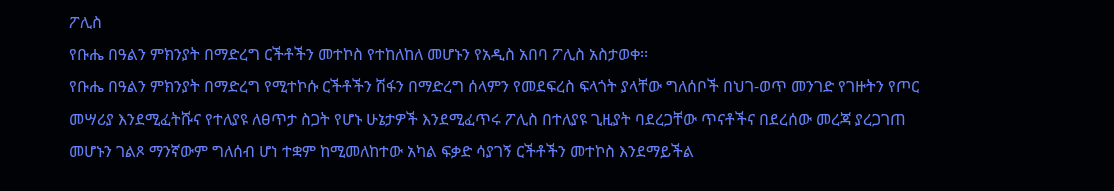ፖሊስ
የቡሔ በዓልን ምክንያት በማድረግ ርችቶችን መተኮስ የተከለከለ መሆኑን የአዲስ አበባ ፖሊስ አስታወቀ፡፡
የቡሔ በዓልን ምክንያት በማድረግ የሚተኮሱ ርችቶችን ሽፋን በማድረግ ሰላምን የመደፍረስ ፍላጎት ያላቸው ግለሰቦች በህገ-ወጥ መንገድ የገዙትን የጦር መሣሪያ እንደሚፈትሹና የተለያዩ ለፀጥታ ስጋት የሆኑ ሁኔታዎች እንደሚፈጥሩ ፖሊስ በተለያዩ ጊዚያት ባደረጋቸው ጥናቶችና በደረሰው መረጃ ያረጋገጠ መሆኑን ገልጾ ማንኛውም ግለሰብ ሆነ ተቋም ከሚመለከተው አካል ፍቃድ ሳያገኝ ርችቶችን መተኮስ እንደማይችል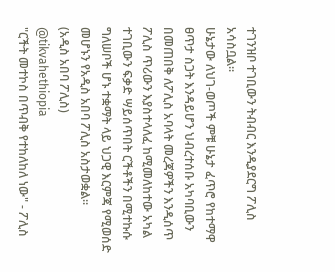ተገንዝቦ ተገቢውን ትብብር እንዲያደርግ ፖሊስ አሳስቧል፡፡
ሁኔታው ለህገ-ወጦች ምቹ ሁኔታ ፈጥሮ የከተማዋ ፀጥታ ስጋት እንዳይሆን ህብረተሰቡ አካባቢውን በመጠበቅ ለፖሊስ አባላት መረጃዎችን እንዲሰጥ ፖሊስ ጥሪውን እያስተላለፈ ከሚመለከተው አካል ተገቢውን ፍቃድ ሣይሰጥበት ርችቶችን በሚተኩሱ ግለሠቦች ሆኑ ተቋማት ላይ ህጋዊ እርምጃ የሚወሰድ መሆኑን የአዲስ አበባ ፖሊስ አስታወቋል፡፡
(አዲስ አበባ ፖሊስ)
@tikvahethiopia
"ርችት መተኮስ በጥብቅ የተከለከለ ነው" - ፖሊስ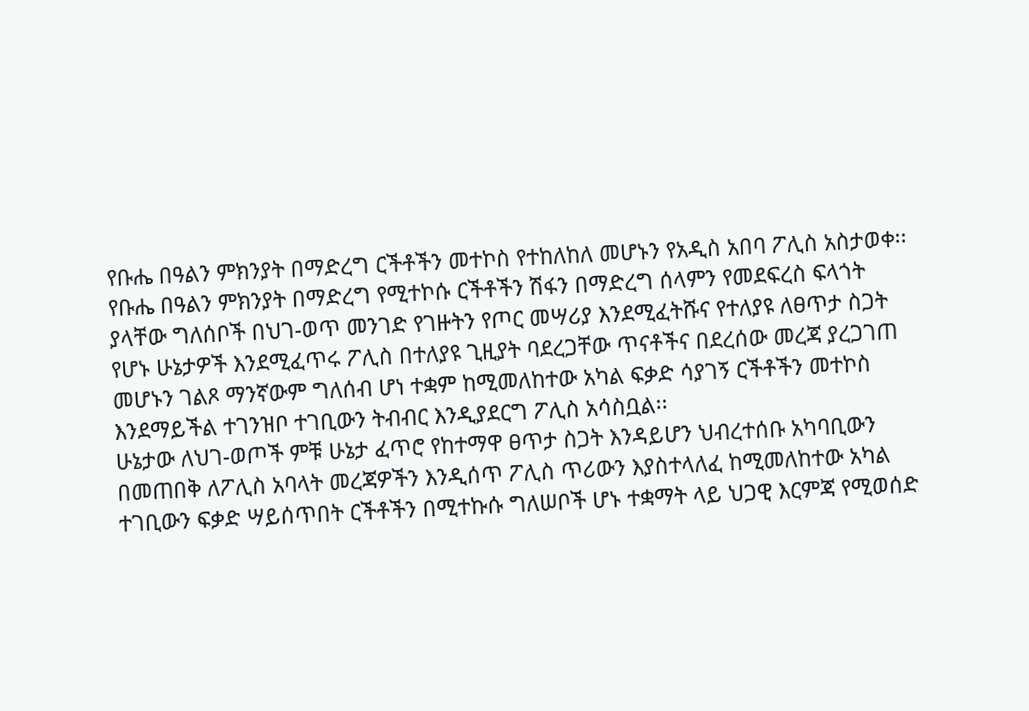የቡሔ በዓልን ምክንያት በማድረግ ርችቶችን መተኮስ የተከለከለ መሆኑን የአዲስ አበባ ፖሊስ አስታወቀ፡፡
የቡሔ በዓልን ምክንያት በማድረግ የሚተኮሱ ርችቶችን ሽፋን በማድረግ ሰላምን የመደፍረስ ፍላጎት ያላቸው ግለሰቦች በህገ-ወጥ መንገድ የገዙትን የጦር መሣሪያ እንደሚፈትሹና የተለያዩ ለፀጥታ ስጋት የሆኑ ሁኔታዎች እንደሚፈጥሩ ፖሊስ በተለያዩ ጊዚያት ባደረጋቸው ጥናቶችና በደረሰው መረጃ ያረጋገጠ መሆኑን ገልጾ ማንኛውም ግለሰብ ሆነ ተቋም ከሚመለከተው አካል ፍቃድ ሳያገኝ ርችቶችን መተኮስ እንደማይችል ተገንዝቦ ተገቢውን ትብብር እንዲያደርግ ፖሊስ አሳስቧል፡፡
ሁኔታው ለህገ-ወጦች ምቹ ሁኔታ ፈጥሮ የከተማዋ ፀጥታ ስጋት እንዳይሆን ህብረተሰቡ አካባቢውን በመጠበቅ ለፖሊስ አባላት መረጃዎችን እንዲሰጥ ፖሊስ ጥሪውን እያስተላለፈ ከሚመለከተው አካል ተገቢውን ፍቃድ ሣይሰጥበት ርችቶችን በሚተኩሱ ግለሠቦች ሆኑ ተቋማት ላይ ህጋዊ እርምጃ የሚወሰድ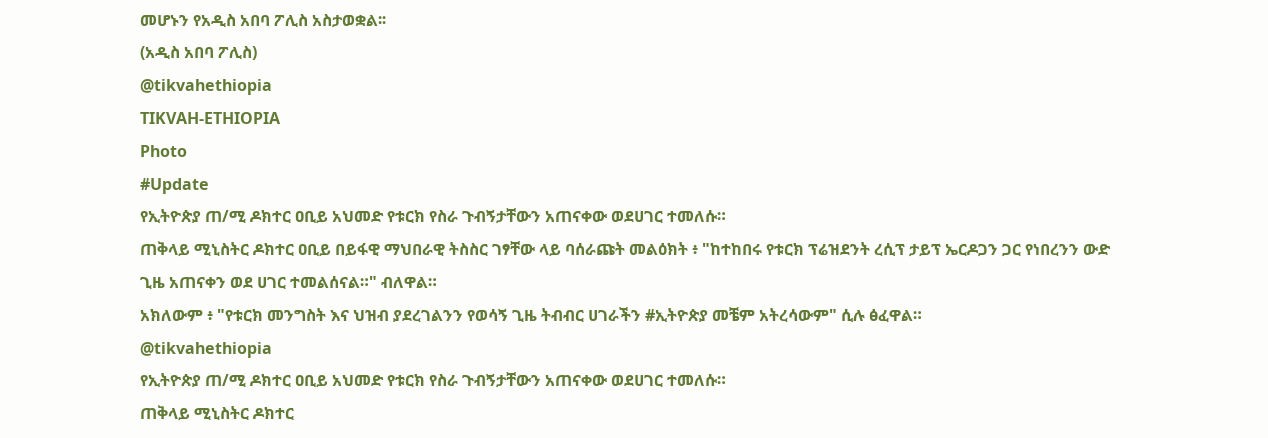መሆኑን የአዲስ አበባ ፖሊስ አስታወቋል፡፡
(አዲስ አበባ ፖሊስ)
@tikvahethiopia
TIKVAH-ETHIOPIA
Photo
#Update
የኢትዮጵያ ጠ/ሚ ዶክተር ዐቢይ አህመድ የቱርክ የስራ ጉብኝታቸውን አጠናቀው ወደሀገር ተመለሱ።
ጠቅላይ ሚኒስትር ዶክተር ዐቢይ በይፋዊ ማህበራዊ ትስስር ገፃቸው ላይ ባሰራጩት መልዕክት ፥ "ከተከበሩ የቱርክ ፕሬዝደንት ረሲፕ ታይፕ ኤርዶጋን ጋር የነበረንን ውድ ጊዜ አጠናቀን ወደ ሀገር ተመልሰናል።" ብለዋል።
አክለውም ፥ "የቱርክ መንግስት እና ህዝብ ያደረገልንን የወሳኝ ጊዜ ትብብር ሀገራችን #ኢትዮጵያ መቼም አትረሳውም" ሲሉ ፅፈዋል።
@tikvahethiopia
የኢትዮጵያ ጠ/ሚ ዶክተር ዐቢይ አህመድ የቱርክ የስራ ጉብኝታቸውን አጠናቀው ወደሀገር ተመለሱ።
ጠቅላይ ሚኒስትር ዶክተር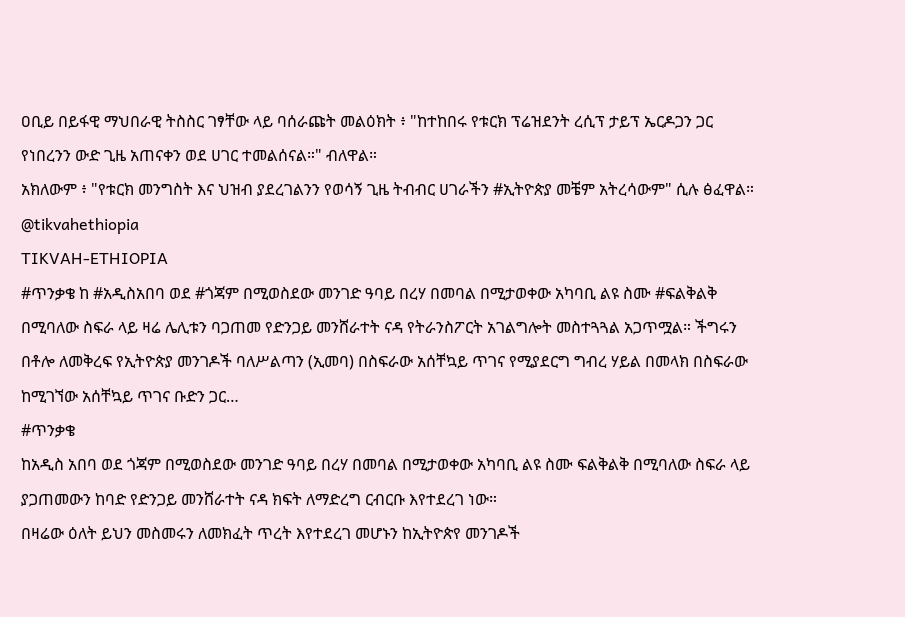ዐቢይ በይፋዊ ማህበራዊ ትስስር ገፃቸው ላይ ባሰራጩት መልዕክት ፥ "ከተከበሩ የቱርክ ፕሬዝደንት ረሲፕ ታይፕ ኤርዶጋን ጋር የነበረንን ውድ ጊዜ አጠናቀን ወደ ሀገር ተመልሰናል።" ብለዋል።
አክለውም ፥ "የቱርክ መንግስት እና ህዝብ ያደረገልንን የወሳኝ ጊዜ ትብብር ሀገራችን #ኢትዮጵያ መቼም አትረሳውም" ሲሉ ፅፈዋል።
@tikvahethiopia
TIKVAH-ETHIOPIA
#ጥንቃቄ ከ #አዲስአበባ ወደ #ጎጃም በሚወስደው መንገድ ዓባይ በረሃ በመባል በሚታወቀው አካባቢ ልዩ ስሙ #ፍልቅልቅ በሚባለው ስፍራ ላይ ዛሬ ሌሊቱን ባጋጠመ የድንጋይ መንሸራተት ናዳ የትራንስፖርት አገልግሎት መስተጓጓል አጋጥሟል። ችግሩን በቶሎ ለመቅረፍ የኢትዮጵያ መንገዶች ባለሥልጣን (ኢመባ) በስፍራው አሰቸኳይ ጥገና የሚያደርግ ግብረ ሃይል በመላክ በስፍራው ከሚገኘው አሰቸኳይ ጥገና ቡድን ጋር…
#ጥንቃቄ
ከአዲስ አበባ ወደ ጎጃም በሚወስደው መንገድ ዓባይ በረሃ በመባል በሚታወቀው አካባቢ ልዩ ስሙ ፍልቅልቅ በሚባለው ስፍራ ላይ ያጋጠመውን ከባድ የድንጋይ መንሸራተት ናዳ ክፍት ለማድረግ ርብርቡ እየተደረገ ነው።
በዛሬው ዕለት ይህን መስመሩን ለመክፈት ጥረት እየተደረገ መሆኑን ከኢትዮጵየ መንገዶች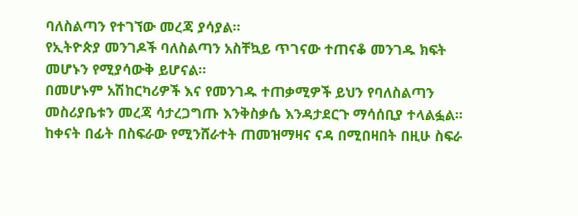ባለስልጣን የተገኘው መረጃ ያሳያል።
የኢትዮጵያ መንገዶች ባለስልጣን አስቸኳይ ጥገናው ተጠናቆ መንገዱ ክፍት መሆኑን የሚያሳውቅ ይሆናል።
በመሆኑም አሽከርካሪዎች እና የመንገዱ ተጠቃሚዎች ይህን የባለስልጣን መስሪያቤቱን መረጃ ሳታረጋግጡ እንቅስቃሴ እንዳታደርጉ ማሳሰቢያ ተላልፏል።
ከቀናት በፊት በስፍራው የሚንሸራተት ጠመዝማዛና ናዳ በሚበዛበት በዚሁ ስፍራ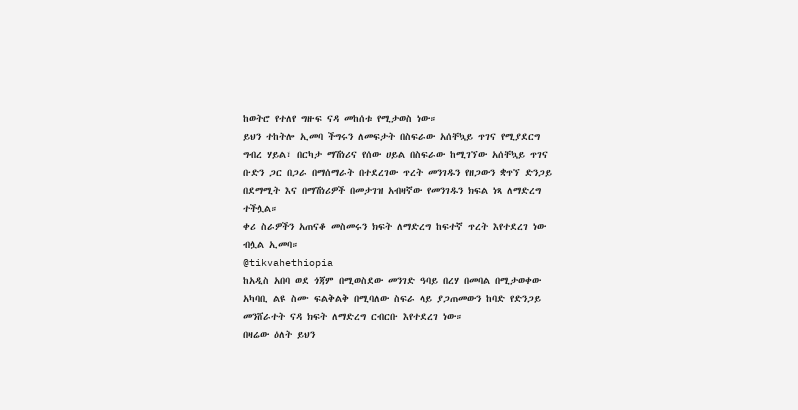ከወትሮ የተለየ ግዙፍ ናዳ መከሰቱ የሚታወስ ነው።
ይህን ተከትሎ ኢመባ ችግሩን ለመፍታት በስፍራው አሰቸኳይ ጥገና የሚያደርግ ግብረ ሃይል፣ በርካታ ማሽነሪና የሰው ሀይል በስፍራው ከሚገኘው አሰቸኳይ ጥገና ቡድን ጋር በጋራ በማሰማራት በተደረገው ጥረት መንገዱን የዘጋውን ቋጥኘ ድንጋይ በደማሚት እና በማሽነሪዎች በመታገዝ አብዛኛው የመንገዱን ክፍል ነጻ ለማድረግ ተችሏል።
ቀሪ ስራዎችን አጠናቆ መስመሩን ክፍት ለማድረግ ከፍተኛ ጥረት እየተደረገ ነው ብሏል ኢመባ።
@tikvahethiopia
ከአዲስ አበባ ወደ ጎጃም በሚወስደው መንገድ ዓባይ በረሃ በመባል በሚታወቀው አካባቢ ልዩ ስሙ ፍልቅልቅ በሚባለው ስፍራ ላይ ያጋጠመውን ከባድ የድንጋይ መንሸራተት ናዳ ክፍት ለማድረግ ርብርቡ እየተደረገ ነው።
በዛሬው ዕለት ይህን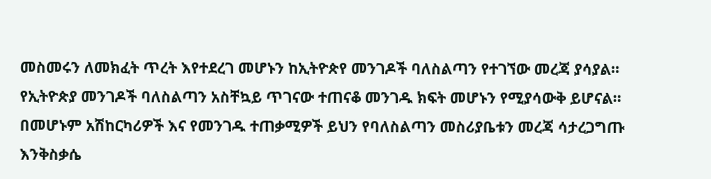መስመሩን ለመክፈት ጥረት እየተደረገ መሆኑን ከኢትዮጵየ መንገዶች ባለስልጣን የተገኘው መረጃ ያሳያል።
የኢትዮጵያ መንገዶች ባለስልጣን አስቸኳይ ጥገናው ተጠናቆ መንገዱ ክፍት መሆኑን የሚያሳውቅ ይሆናል።
በመሆኑም አሽከርካሪዎች እና የመንገዱ ተጠቃሚዎች ይህን የባለስልጣን መስሪያቤቱን መረጃ ሳታረጋግጡ እንቅስቃሴ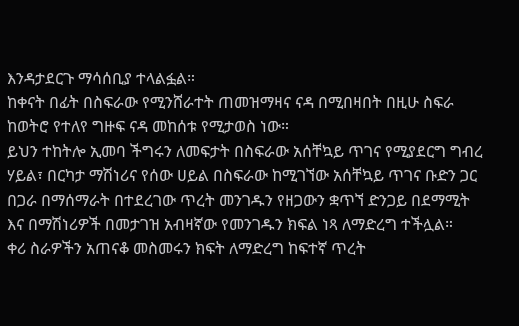እንዳታደርጉ ማሳሰቢያ ተላልፏል።
ከቀናት በፊት በስፍራው የሚንሸራተት ጠመዝማዛና ናዳ በሚበዛበት በዚሁ ስፍራ ከወትሮ የተለየ ግዙፍ ናዳ መከሰቱ የሚታወስ ነው።
ይህን ተከትሎ ኢመባ ችግሩን ለመፍታት በስፍራው አሰቸኳይ ጥገና የሚያደርግ ግብረ ሃይል፣ በርካታ ማሽነሪና የሰው ሀይል በስፍራው ከሚገኘው አሰቸኳይ ጥገና ቡድን ጋር በጋራ በማሰማራት በተደረገው ጥረት መንገዱን የዘጋውን ቋጥኘ ድንጋይ በደማሚት እና በማሽነሪዎች በመታገዝ አብዛኛው የመንገዱን ክፍል ነጻ ለማድረግ ተችሏል።
ቀሪ ስራዎችን አጠናቆ መስመሩን ክፍት ለማድረግ ከፍተኛ ጥረት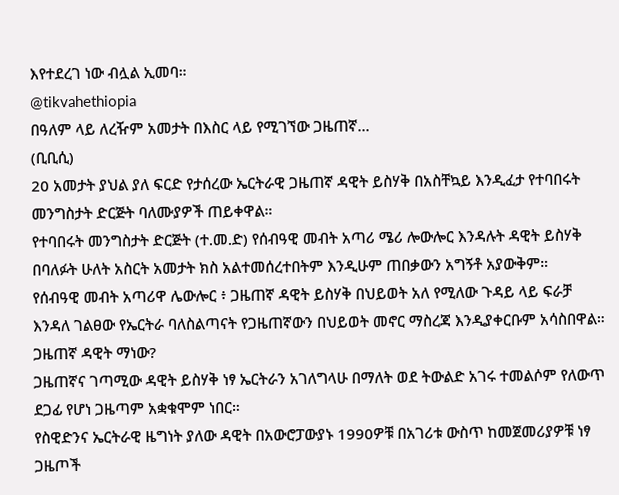እየተደረገ ነው ብሏል ኢመባ።
@tikvahethiopia
በዓለም ላይ ለረዥም አመታት በእስር ላይ የሚገኘው ጋዜጠኛ...
(ቢቢሲ)
20 አመታት ያህል ያለ ፍርድ የታሰረው ኤርትራዊ ጋዜጠኛ ዳዊት ይስሃቅ በአስቸኳይ እንዲፈታ የተባበሩት መንግስታት ድርጅት ባለሙያዎች ጠይቀዋል።
የተባበሩት መንግስታት ድርጅት (ተ.መ.ድ) የሰብዓዊ መብት አጣሪ ሜሪ ሎውሎር እንዳሉት ዳዊት ይስሃቅ በባለፉት ሁለት አስርት አመታት ክስ አልተመሰረተበትም እንዲሁም ጠበቃውን አግኝቶ አያውቅም።
የሰብዓዊ መብት አጣሪዋ ሌውሎር ፥ ጋዜጠኛ ዳዊት ይስሃቅ በህይወት አለ የሚለው ጉዳይ ላይ ፍራቻ እንዳለ ገልፀው የኤርትራ ባለስልጣናት የጋዜጠኛውን በህይወት መኖር ማስረጃ እንዲያቀርቡም አሳስበዋል።
ጋዜጠኛ ዳዊት ማነው?
ጋዜጠኛና ገጣሚው ዳዊት ይስሃቅ ነፃ ኤርትራን አገለግላሁ በማለት ወደ ትውልድ አገሩ ተመልሶም የለውጥ ደጋፊ የሆነ ጋዜጣም አቋቁሞም ነበር።
የስዊድንና ኤርትራዊ ዜግነት ያለው ዳዊት በአውሮፓውያኑ 1990ዎቹ በአገሪቱ ውስጥ ከመጀመሪያዎቹ ነፃ ጋዜጦች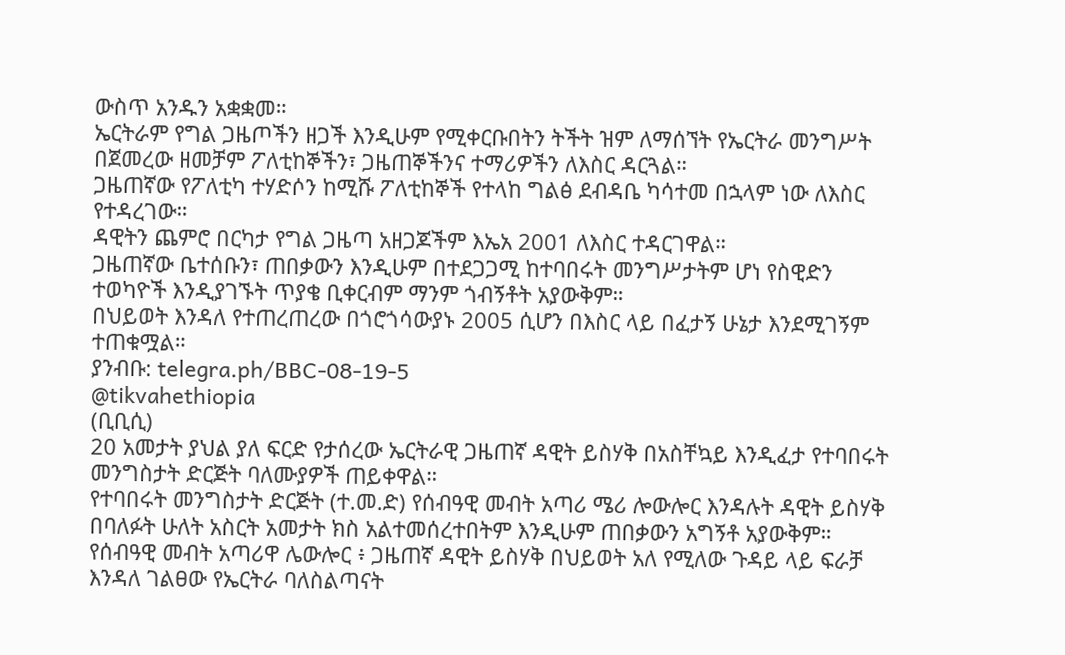ውስጥ አንዱን አቋቋመ።
ኤርትራም የግል ጋዜጦችን ዘጋች እንዲሁም የሚቀርቡበትን ትችት ዝም ለማሰኘት የኤርትራ መንግሥት በጀመረው ዘመቻም ፖለቲከኞችን፣ ጋዜጠኞችንና ተማሪዎችን ለእስር ዳርጓል።
ጋዜጠኛው የፖለቲካ ተሃድሶን ከሚሹ ፖለቲከኞች የተላከ ግልፅ ደብዳቤ ካሳተመ በኋላም ነው ለእስር የተዳረገው።
ዳዊትን ጨምሮ በርካታ የግል ጋዜጣ አዘጋጆችም እኤአ 2001 ለእስር ተዳርገዋል።
ጋዜጠኛው ቤተሰቡን፣ ጠበቃውን እንዲሁም በተደጋጋሚ ከተባበሩት መንግሥታትም ሆነ የስዊድን ተወካዮች እንዲያገኙት ጥያቄ ቢቀርብም ማንም ጎብኝቶት አያውቅም።
በህይወት እንዳለ የተጠረጠረው በጎሮጎሳውያኑ 2005 ሲሆን በእስር ላይ በፈታኝ ሁኔታ እንደሚገኝም ተጠቁሟል።
ያንብቡ: telegra.ph/BBC-08-19-5
@tikvahethiopia
(ቢቢሲ)
20 አመታት ያህል ያለ ፍርድ የታሰረው ኤርትራዊ ጋዜጠኛ ዳዊት ይስሃቅ በአስቸኳይ እንዲፈታ የተባበሩት መንግስታት ድርጅት ባለሙያዎች ጠይቀዋል።
የተባበሩት መንግስታት ድርጅት (ተ.መ.ድ) የሰብዓዊ መብት አጣሪ ሜሪ ሎውሎር እንዳሉት ዳዊት ይስሃቅ በባለፉት ሁለት አስርት አመታት ክስ አልተመሰረተበትም እንዲሁም ጠበቃውን አግኝቶ አያውቅም።
የሰብዓዊ መብት አጣሪዋ ሌውሎር ፥ ጋዜጠኛ ዳዊት ይስሃቅ በህይወት አለ የሚለው ጉዳይ ላይ ፍራቻ እንዳለ ገልፀው የኤርትራ ባለስልጣናት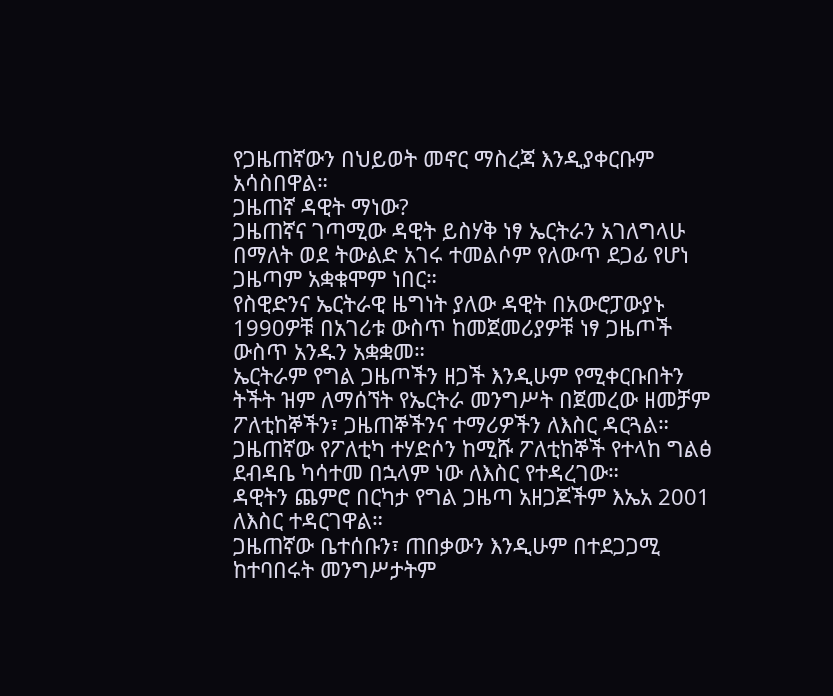የጋዜጠኛውን በህይወት መኖር ማስረጃ እንዲያቀርቡም አሳስበዋል።
ጋዜጠኛ ዳዊት ማነው?
ጋዜጠኛና ገጣሚው ዳዊት ይስሃቅ ነፃ ኤርትራን አገለግላሁ በማለት ወደ ትውልድ አገሩ ተመልሶም የለውጥ ደጋፊ የሆነ ጋዜጣም አቋቁሞም ነበር።
የስዊድንና ኤርትራዊ ዜግነት ያለው ዳዊት በአውሮፓውያኑ 1990ዎቹ በአገሪቱ ውስጥ ከመጀመሪያዎቹ ነፃ ጋዜጦች ውስጥ አንዱን አቋቋመ።
ኤርትራም የግል ጋዜጦችን ዘጋች እንዲሁም የሚቀርቡበትን ትችት ዝም ለማሰኘት የኤርትራ መንግሥት በጀመረው ዘመቻም ፖለቲከኞችን፣ ጋዜጠኞችንና ተማሪዎችን ለእስር ዳርጓል።
ጋዜጠኛው የፖለቲካ ተሃድሶን ከሚሹ ፖለቲከኞች የተላከ ግልፅ ደብዳቤ ካሳተመ በኋላም ነው ለእስር የተዳረገው።
ዳዊትን ጨምሮ በርካታ የግል ጋዜጣ አዘጋጆችም እኤአ 2001 ለእስር ተዳርገዋል።
ጋዜጠኛው ቤተሰቡን፣ ጠበቃውን እንዲሁም በተደጋጋሚ ከተባበሩት መንግሥታትም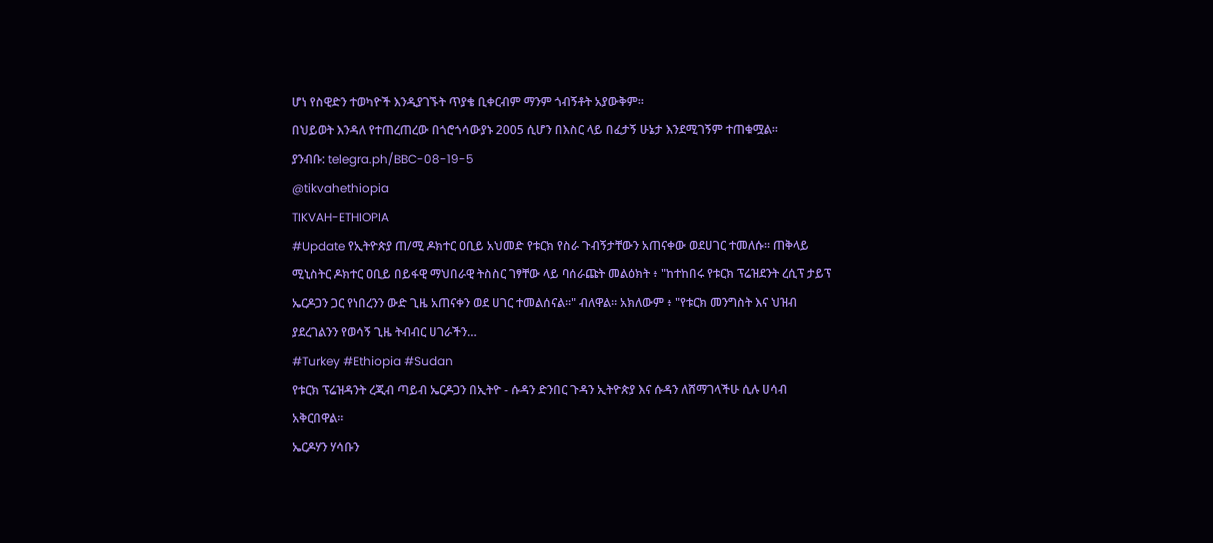ሆነ የስዊድን ተወካዮች እንዲያገኙት ጥያቄ ቢቀርብም ማንም ጎብኝቶት አያውቅም።
በህይወት እንዳለ የተጠረጠረው በጎሮጎሳውያኑ 2005 ሲሆን በእስር ላይ በፈታኝ ሁኔታ እንደሚገኝም ተጠቁሟል።
ያንብቡ: telegra.ph/BBC-08-19-5
@tikvahethiopia
TIKVAH-ETHIOPIA
#Update የኢትዮጵያ ጠ/ሚ ዶክተር ዐቢይ አህመድ የቱርክ የስራ ጉብኝታቸውን አጠናቀው ወደሀገር ተመለሱ። ጠቅላይ ሚኒስትር ዶክተር ዐቢይ በይፋዊ ማህበራዊ ትስስር ገፃቸው ላይ ባሰራጩት መልዕክት ፥ "ከተከበሩ የቱርክ ፕሬዝደንት ረሲፕ ታይፕ ኤርዶጋን ጋር የነበረንን ውድ ጊዜ አጠናቀን ወደ ሀገር ተመልሰናል።" ብለዋል። አክለውም ፥ "የቱርክ መንግስት እና ህዝብ ያደረገልንን የወሳኝ ጊዜ ትብብር ሀገራችን…
#Turkey #Ethiopia #Sudan
የቱርክ ፕሬዝዳንት ረጂብ ጣይብ ኤርዶጋን በኢትዮ - ሱዳን ድንበር ጉዳን ኢትዮጵያ እና ሱዳን ለሸማገላችሁ ሲሉ ሀሳብ አቅርበዋል።
ኤርዶሃን ሃሳቡን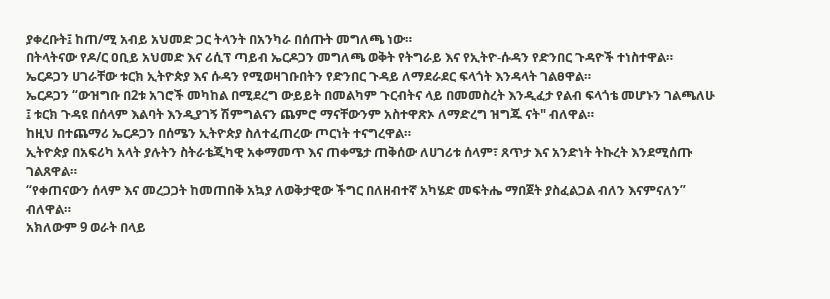ያቀረቡት፤ ከጠ/ሚ አብይ አህመድ ጋር ትላንት በአንካራ በሰጡት መግለጫ ነው።
በትላትናው የዶ/ር ዐቢይ አህመድ እና ሪሲፕ ጣይብ ኤርዶጋን መግለጫ ወቅት የትግራይ እና የኢትዮ-ሱዳን የድንበር ጉዳዮች ተነስተዋል።
ኤርዶጋን ሀገራቸው ቱርክ ኢትዮጵያ እና ሱዳን የሚወዛገቡበትን የድንበር ጉዳይ ለማደራደር ፍላጎት እንዳላት ገልፀዋል።
ኤርዶጋን “ውዝግቡ በ2ቱ አገሮች መካከል በሚደረግ ውይይት በመልካም ጉርብትና ላይ በመመስረት እንዲፈታ የልብ ፍላጎቴ መሆኑን ገልጫለሁ ፤ ቱርክ ጉዳዩ በሰላም እልባት እንዲያገኝ ሽምግልናን ጨምሮ ማናቸውንም አስተዋጽኦ ለማድረግ ዝግጁ ናት" ብለዋል።
ከዚህ በተጨማሪ ኤርዶጋን በሰሜን ኢትዮጵያ ስለተፈጠረው ጦርነት ተናግረዋል።
ኢትዮጵያ በአፍሪካ አላት ያሉትን ስትራቴጂካዊ አቀማመጥ እና ጠቀሜታ ጠቅሰው ለሀገሪቱ ሰላም፣ ጸጥታ እና አንድነት ትኩረት እንደሚሰጡ ገልጸዋል።
“የቀጠናውን ሰላም እና መረጋጋት ከመጠበቅ አኳያ ለወቅታዊው ችግር በለዘብተኛ አካሄድ መፍትሔ ማበጀት ያስፈልጋል ብለን እናምናለን” ብለዋል።
አክለውም 9 ወራት በላይ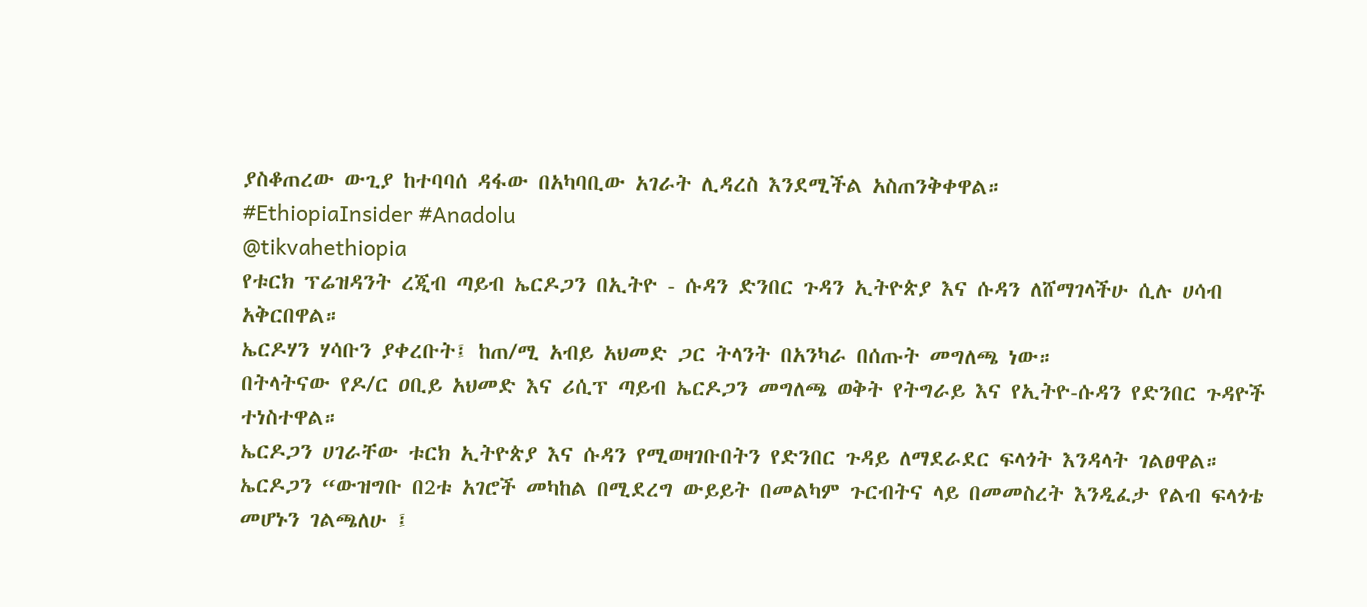ያስቆጠረው ውጊያ ከተባባሰ ዳፋው በአካባቢው አገራት ሊዳረስ እንደሚችል አስጠንቅቀዋል።
#EthiopiaInsider #Anadolu
@tikvahethiopia
የቱርክ ፕሬዝዳንት ረጂብ ጣይብ ኤርዶጋን በኢትዮ - ሱዳን ድንበር ጉዳን ኢትዮጵያ እና ሱዳን ለሸማገላችሁ ሲሉ ሀሳብ አቅርበዋል።
ኤርዶሃን ሃሳቡን ያቀረቡት፤ ከጠ/ሚ አብይ አህመድ ጋር ትላንት በአንካራ በሰጡት መግለጫ ነው።
በትላትናው የዶ/ር ዐቢይ አህመድ እና ሪሲፕ ጣይብ ኤርዶጋን መግለጫ ወቅት የትግራይ እና የኢትዮ-ሱዳን የድንበር ጉዳዮች ተነስተዋል።
ኤርዶጋን ሀገራቸው ቱርክ ኢትዮጵያ እና ሱዳን የሚወዛገቡበትን የድንበር ጉዳይ ለማደራደር ፍላጎት እንዳላት ገልፀዋል።
ኤርዶጋን “ውዝግቡ በ2ቱ አገሮች መካከል በሚደረግ ውይይት በመልካም ጉርብትና ላይ በመመስረት እንዲፈታ የልብ ፍላጎቴ መሆኑን ገልጫለሁ ፤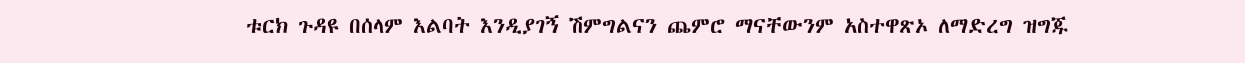ቱርክ ጉዳዩ በሰላም እልባት እንዲያገኝ ሽምግልናን ጨምሮ ማናቸውንም አስተዋጽኦ ለማድረግ ዝግጁ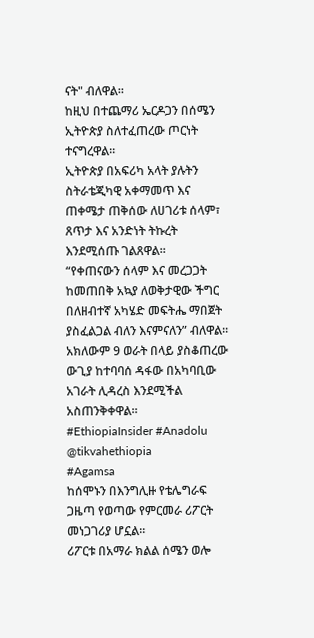ናት" ብለዋል።
ከዚህ በተጨማሪ ኤርዶጋን በሰሜን ኢትዮጵያ ስለተፈጠረው ጦርነት ተናግረዋል።
ኢትዮጵያ በአፍሪካ አላት ያሉትን ስትራቴጂካዊ አቀማመጥ እና ጠቀሜታ ጠቅሰው ለሀገሪቱ ሰላም፣ ጸጥታ እና አንድነት ትኩረት እንደሚሰጡ ገልጸዋል።
“የቀጠናውን ሰላም እና መረጋጋት ከመጠበቅ አኳያ ለወቅታዊው ችግር በለዘብተኛ አካሄድ መፍትሔ ማበጀት ያስፈልጋል ብለን እናምናለን” ብለዋል።
አክለውም 9 ወራት በላይ ያስቆጠረው ውጊያ ከተባባሰ ዳፋው በአካባቢው አገራት ሊዳረስ እንደሚችል አስጠንቅቀዋል።
#EthiopiaInsider #Anadolu
@tikvahethiopia
#Agamsa
ከሰሞኑን በእንግሊዙ የቴሌግራፍ ጋዜጣ የወጣው የምርመራ ሪፖርት መነጋገሪያ ሆኗል።
ሪፖርቱ በአማራ ክልል ሰሜን ወሎ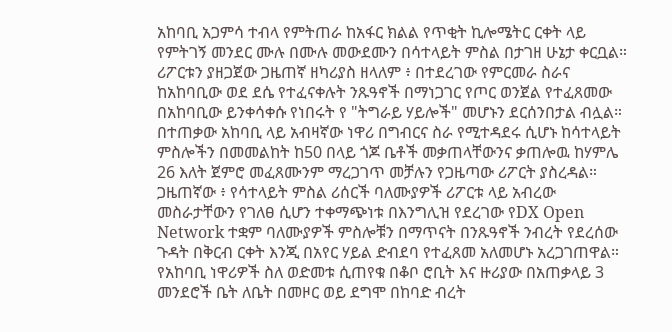አከባቢ አጋምሳ ተብላ የምትጠራ ከአፋር ክልል የጥቂት ኪሎሜትር ርቀት ላይ የምትገኝ መንደር ሙሉ በሙሉ መውደሙን በሳተላይት ምስል በታገዘ ሁኔታ ቀርቧል።
ሪፖርቱን ያዘጋጀው ጋዜጠኛ ዘካሪያስ ዘላለም ፥ በተደረገው የምርመራ ስራና ከአከባቢው ወደ ደሴ የተፈናቀሉት ንጹዓኖች በማነጋገር የጦር ወንጀል የተፈጸመው በአከባቢው ይንቀሳቀሱ የነበሩት የ "ትግራይ ሃይሎች" መሆኑን ደርሰንበታል ብሏል።
በተጠቃው አከባቢ ላይ አብዛኛው ነዋሪ በግብርና ስራ የሚተዳደሩ ሲሆኑ ከሳተላይት ምስሎችን በመመልከት ከ50 በላይ ጎጆ ቤቶች መቃጠላቸውንና ቃጠሎዉ ከሃምሌ 26 እለት ጀምሮ መፈጸሙንም ማረጋገጥ መቻሉን የጋዜጣው ሪፖርት ያስረዳል።
ጋዜጠኛው ፥ የሳተላይት ምስል ሪሰርች ባለሙያዎች ሪፖርቱ ላይ አብረው መስራታቸውን የገለፀ ሲሆን ተቀማጭነቱ በእንግሊዝ የደረገው የDX Open Network ተቋም ባለሙያዎች ምስሎቹን በማጥናት በንጹዓኖች ንብረት የደረሰው ጉዳት በቅርብ ርቀት እንጂ በአየር ሃይል ድብደባ የተፈጸመ አለመሆኑ አረጋገጠዋል።
የአከባቢ ነዋሪዎች ስለ ወድመቱ ሲጠየቁ በቆቦ ሮቢት እና ዙሪያው በአጠቃላይ 3 መንደሮች ቤት ለቤት በመዞር ወይ ደግሞ በከባድ ብረት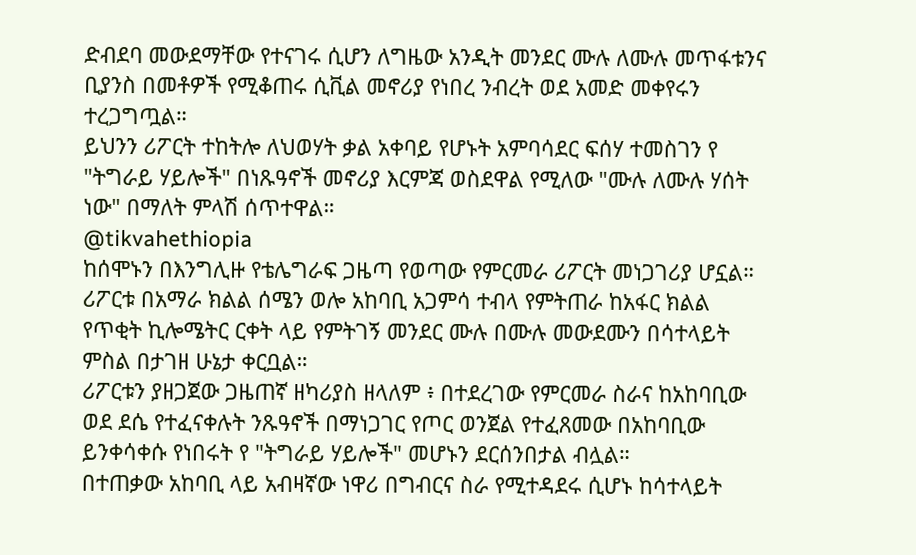ድብደባ መውደማቸው የተናገሩ ሲሆን ለግዜው አንዲት መንደር ሙሉ ለሙሉ መጥፋቱንና ቢያንስ በመቶዎች የሚቆጠሩ ሲቪል መኖሪያ የነበረ ንብረት ወደ አመድ መቀየሩን ተረጋግጧል።
ይህንን ሪፖርት ተከትሎ ለህወሃት ቃል አቀባይ የሆኑት አምባሳደር ፍሰሃ ተመስገን የ "ትግራይ ሃይሎች" በነጹዓኖች መኖሪያ እርምጃ ወስደዋል የሚለው "ሙሉ ለሙሉ ሃሰት ነው" በማለት ምላሽ ሰጥተዋል።
@tikvahethiopia
ከሰሞኑን በእንግሊዙ የቴሌግራፍ ጋዜጣ የወጣው የምርመራ ሪፖርት መነጋገሪያ ሆኗል።
ሪፖርቱ በአማራ ክልል ሰሜን ወሎ አከባቢ አጋምሳ ተብላ የምትጠራ ከአፋር ክልል የጥቂት ኪሎሜትር ርቀት ላይ የምትገኝ መንደር ሙሉ በሙሉ መውደሙን በሳተላይት ምስል በታገዘ ሁኔታ ቀርቧል።
ሪፖርቱን ያዘጋጀው ጋዜጠኛ ዘካሪያስ ዘላለም ፥ በተደረገው የምርመራ ስራና ከአከባቢው ወደ ደሴ የተፈናቀሉት ንጹዓኖች በማነጋገር የጦር ወንጀል የተፈጸመው በአከባቢው ይንቀሳቀሱ የነበሩት የ "ትግራይ ሃይሎች" መሆኑን ደርሰንበታል ብሏል።
በተጠቃው አከባቢ ላይ አብዛኛው ነዋሪ በግብርና ስራ የሚተዳደሩ ሲሆኑ ከሳተላይት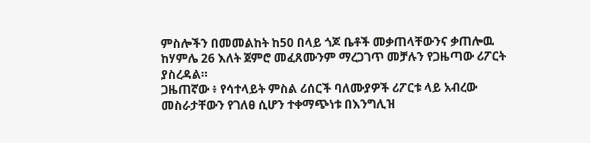ምስሎችን በመመልከት ከ50 በላይ ጎጆ ቤቶች መቃጠላቸውንና ቃጠሎዉ ከሃምሌ 26 እለት ጀምሮ መፈጸሙንም ማረጋገጥ መቻሉን የጋዜጣው ሪፖርት ያስረዳል።
ጋዜጠኛው ፥ የሳተላይት ምስል ሪሰርች ባለሙያዎች ሪፖርቱ ላይ አብረው መስራታቸውን የገለፀ ሲሆን ተቀማጭነቱ በእንግሊዝ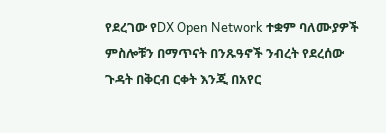የደረገው የDX Open Network ተቋም ባለሙያዎች ምስሎቹን በማጥናት በንጹዓኖች ንብረት የደረሰው ጉዳት በቅርብ ርቀት እንጂ በአየር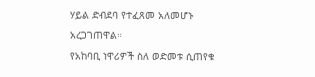ሃይል ድብደባ የተፈጸመ አለመሆኑ አረጋገጠዋል።
የአከባቢ ነዋሪዎች ስለ ወድመቱ ሲጠየቁ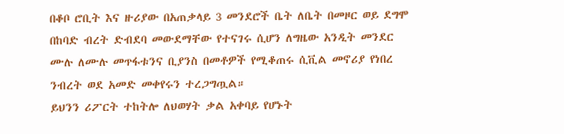በቆቦ ሮቢት እና ዙሪያው በአጠቃላይ 3 መንደሮች ቤት ለቤት በመዞር ወይ ደግሞ በከባድ ብረት ድብደባ መውደማቸው የተናገሩ ሲሆን ለግዜው አንዲት መንደር ሙሉ ለሙሉ መጥፋቱንና ቢያንስ በመቶዎች የሚቆጠሩ ሲቪል መኖሪያ የነበረ ንብረት ወደ አመድ መቀየሩን ተረጋግጧል።
ይህንን ሪፖርት ተከትሎ ለህወሃት ቃል አቀባይ የሆኑት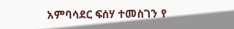አምባሳደር ፍሰሃ ተመስገን የ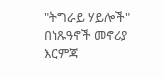"ትግራይ ሃይሎች" በነጹዓኖች መኖሪያ እርምጃ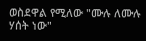ወስደዋል የሚለው "ሙሉ ለሙሉ ሃሰት ነው"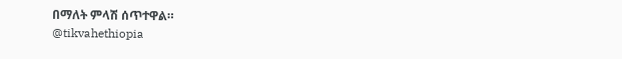በማለት ምላሽ ሰጥተዋል።
@tikvahethiopia